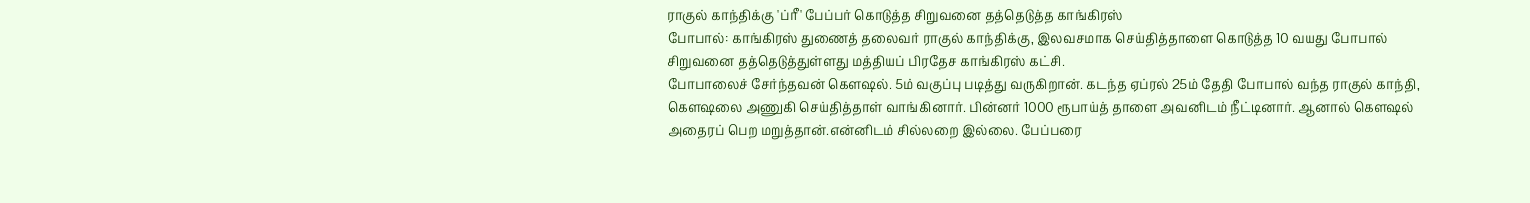ராகுல் காந்திக்கு 'ப்ரீ' பேப்பர் கொடுத்த சிறுவனை தத்தெடுத்த காங்கிரஸ்
போபால்: காங்கிரஸ் துணைத் தலைவர் ராகுல் காந்திக்கு, இலவசமாக செய்தித்தாளை கொடுத்த 10 வயது போபால் சிறுவனை தத்தெடுத்துள்ளது மத்தியப் பிரதேச காங்கிரஸ் கட்சி.
போபாலைச் சேர்ந்தவன் கெளஷல். 5ம் வகுப்பு படித்து வருகிறான். கடந்த ஏப்ரல் 25ம் தேதி போபால் வந்த ராகுல் காந்தி, கெளஷலை அணுகி செய்தித்தாள் வாங்கினார். பின்னர் 1000 ரூபாய்த் தாளை அவனிடம் நீட்டினார். ஆனால் கெளஷல் அதைரப் பெற மறுத்தான்.என்னிடம் சில்லறை இல்லை. பேப்பரை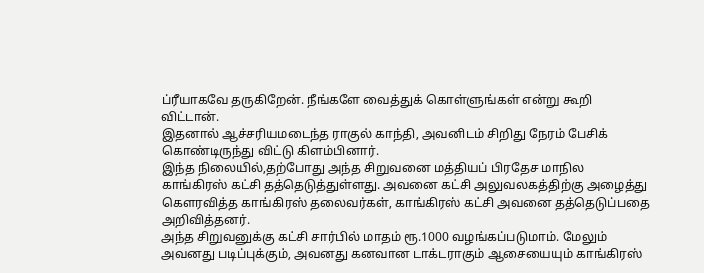ப்ரீயாகவே தருகிறேன். நீங்களே வைத்துக் கொள்ளுங்கள் என்று கூறி விட்டான்.
இதனால் ஆச்சரியமடைந்த ராகுல் காந்தி, அவனிடம் சிறிது நேரம் பேசிக் கொண்டிருந்து விட்டு கிளம்பினார்.
இந்த நிலையில்,தற்போது அந்த சிறுவனை மத்தியப் பிரதேச மாநில காங்கிரஸ் கட்சி தத்தெடுத்துள்ளது. அவனை கட்சி அலுவலகத்திற்கு அழைத்து கெளரவித்த காங்கிரஸ் தலைவர்கள், காங்கிரஸ் கட்சி அவனை தத்தெடுப்பதை அறிவித்தனர்.
அந்த சிறுவனுக்கு கட்சி சார்பில் மாதம் ரூ.1000 வழங்கப்படுமாம். மேலும் அவனது படிப்புக்கும், அவனது கனவான டாக்டராகும் ஆசையையும் காங்கிரஸ்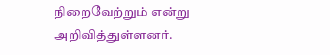நிறைவேற்றும் என்று அறிவித்துள்ளனர்.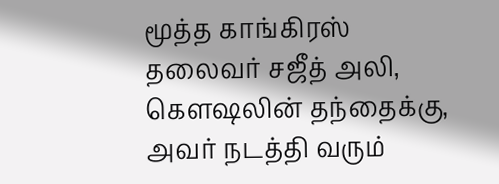மூத்த காங்கிரஸ் தலைவர் சஜீத் அலி, கெளஷலின் தந்தைக்கு, அவர் நடத்தி வரும்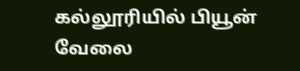கல்லூரியில் பியூன் வேலை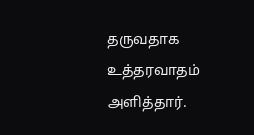தருவதாக உத்தரவாதம் அளித்தார்.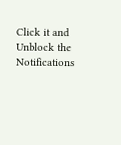Click it and Unblock the Notifications